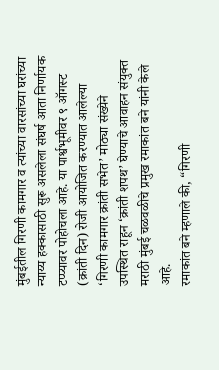मुंबईतील गिरणी कामगार व त्यांच्या वारसांच्या घरांच्या न्याय्य हक्कासाठी सुरू असलेला संघर्ष आता निर्णायक टप्प्यावर पोहोचला आहे. या पार्श्वभूमीवर ९ ऑगस्ट (क्रांती दिन) रोजी आयोजित करण्यात आलेल्या ‘गिरणी कामगार क्रांती सभेत’ मोठ्या संख्येने उपस्थित राहून ‘क्रांती शपथ’ घेण्याचे आवाहन संयुक्त मराठी मुंबई चळवळीचे प्रमुख रमाकांत बने यांनी केले आहे.
रमाकांत बने म्हणाले की, “गिरणी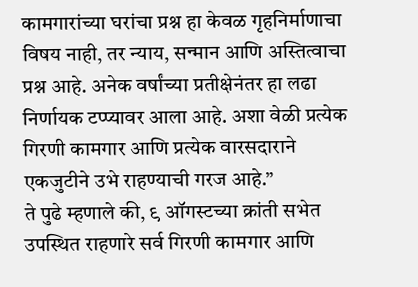कामगारांच्या घरांचा प्रश्न हा केवळ गृहनिर्माणाचा विषय नाही, तर न्याय, सन्मान आणि अस्तित्वाचा प्रश्न आहे. अनेक वर्षांच्या प्रतीक्षेनंतर हा लढा निर्णायक टप्प्यावर आला आहे. अशा वेळी प्रत्येक गिरणी कामगार आणि प्रत्येक वारसदाराने एकजुटीने उभे राहण्याची गरज आहे.”
ते पुढे म्हणाले की, ९ ऑगस्टच्या क्रांती सभेत उपस्थित राहणारे सर्व गिरणी कामगार आणि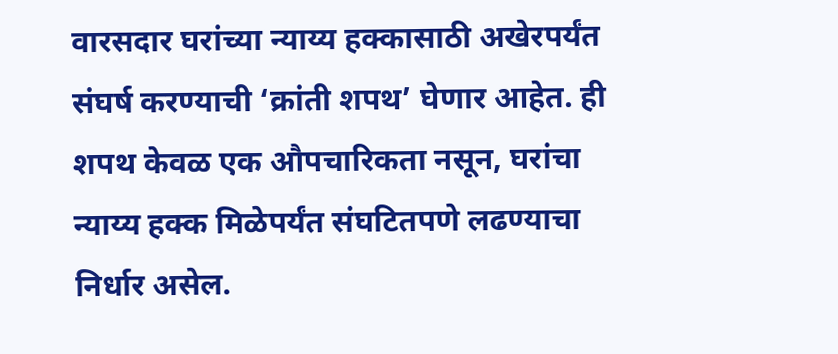वारसदार घरांच्या न्याय्य हक्कासाठी अखेरपर्यंत संघर्ष करण्याची ‘क्रांती शपथ’ घेणार आहेत. ही शपथ केवळ एक औपचारिकता नसून, घरांचा न्याय्य हक्क मिळेपर्यंत संघटितपणे लढण्याचा निर्धार असेल.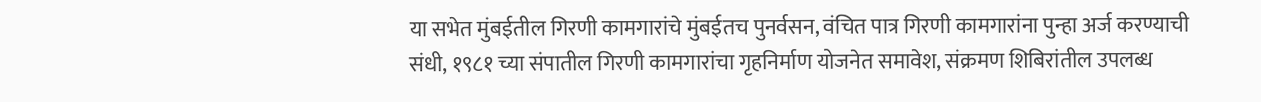या सभेत मुंबईतील गिरणी कामगारांचे मुंबईतच पुनर्वसन, वंचित पात्र गिरणी कामगारांना पुन्हा अर्ज करण्याची संधी, १९८१ च्या संपातील गिरणी कामगारांचा गृहनिर्माण योजनेत समावेश, संक्रमण शिबिरांतील उपलब्ध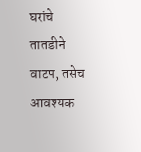घरांचे तातडीने वाटप, तसेच आवश्यक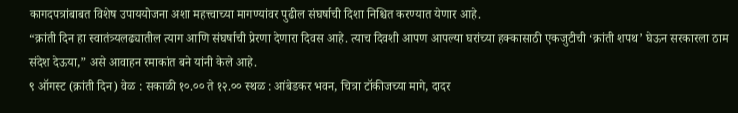कागदपत्रांबाबत विशेष उपाययोजना अशा महत्त्वाच्या मागण्यांवर पुढील संघर्षाची दिशा निश्चित करण्यात येणार आहे.
“क्रांती दिन हा स्वातंत्र्यलढ्यातील त्याग आणि संघर्षाची प्रेरणा देणारा दिवस आहे. त्याच दिवशी आपण आपल्या घरांच्या हक्कासाठी एकजुटीची ‘क्रांती शपथ’ घेऊन सरकारला ठाम संदेश देऊया,” असे आवाहन रमाकांत बने यांनी केले आहे.
९ ऑगस्ट (क्रांती दिन) वेळ : सकाळी १०.०० ते १२.०० स्थळ : आंबेडकर भवन, चित्रा टॉकीजच्या मागे, दादर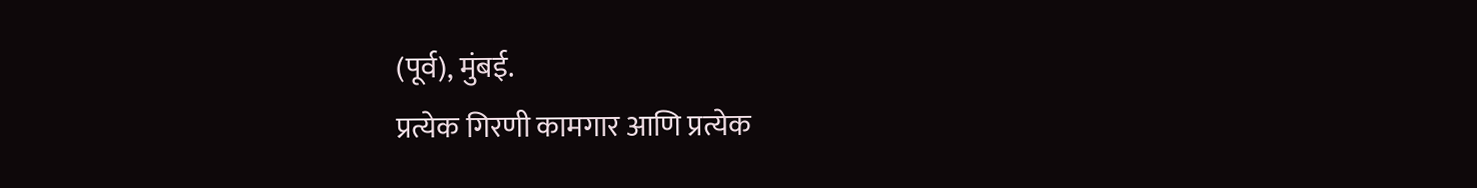(पूर्व), मुंबई.
प्रत्येक गिरणी कामगार आणि प्रत्येक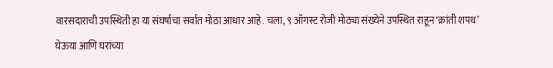वारसदाराची उपस्थिती हा या संघर्षाचा सर्वात मोठा आधार आहे. चला, ९ ऑगस्ट रोजी मोठ्या संख्येने उपस्थित राहून ‘क्रांती शपथ’ घेऊया आणि घरांच्या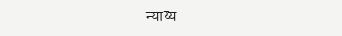न्याय्य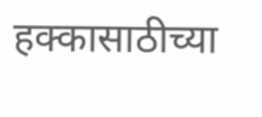हक्कासाठीच्या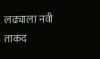लढ्याला नवी ताकद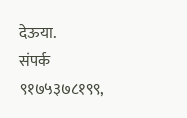देऊया.
संपर्क ९१७५३७८१९९,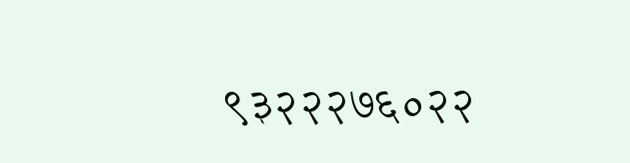९३२२२७६०२२